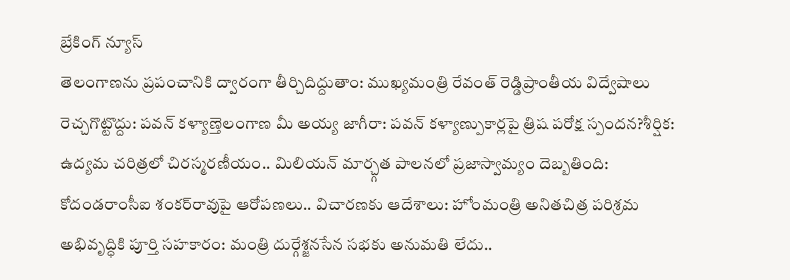బ్రేకింగ్ న్యూస్
తెలంగాణను ప్రపంచానికి ద్వారంగా తీర్చిదిద్దుతాం: ముఖ్యమంత్రి రేవంత్ రెడ్డిప్రాంతీయ విద్వేషాలు రెచ్చగొట్టొద్దు: పవన్ కళ్యాణ్తెలంగాణ మీ అయ్య జాగీరా: పవన్ కళ్యాణ్పుకార్లపై త్రిష పరోక్ష స్పందన?శీర్షిక: ఉద్యమ చరిత్రలో చిరస్మరణీయం.. మిలియన్ మార్చ్గత పాలనలో ప్రజాస్వామ్యం దెబ్బతింది: కోదండరాంసీఐ శంకర్‌రావుపై ఆరోపణలు.. విచారణకు ఆదేశాలు: హోంమంత్రి అనితచిత్ర పరిశ్రమ అభివృద్ధికి పూర్తి సహకారం: మంత్రి దుర్గేశ్జనసేన సభకు అనుమతి లేదు..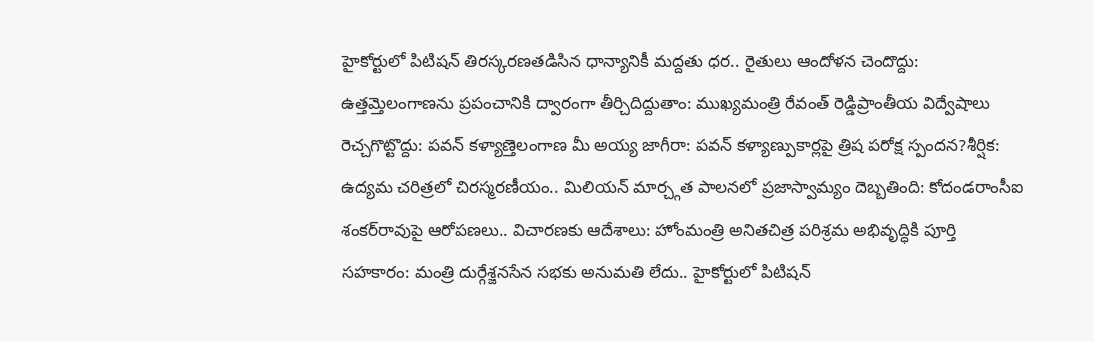హైకోర్టులో పిటిషన్ తిరస్కరణతడిసిన ధాన్యానికీ మద్దతు ధర.. రైతులు ఆందోళన చెందొద్దు: ఉత్తమ్తెలంగాణను ప్రపంచానికి ద్వారంగా తీర్చిదిద్దుతాం: ముఖ్యమంత్రి రేవంత్ రెడ్డిప్రాంతీయ విద్వేషాలు రెచ్చగొట్టొద్దు: పవన్ కళ్యాణ్తెలంగాణ మీ అయ్య జాగీరా: పవన్ కళ్యాణ్పుకార్లపై త్రిష పరోక్ష స్పందన?శీర్షిక: ఉద్యమ చరిత్రలో చిరస్మరణీయం.. మిలియన్ మార్చ్గత పాలనలో ప్రజాస్వామ్యం దెబ్బతింది: కోదండరాంసీఐ శంకర్‌రావుపై ఆరోపణలు.. విచారణకు ఆదేశాలు: హోంమంత్రి అనితచిత్ర పరిశ్రమ అభివృద్ధికి పూర్తి సహకారం: మంత్రి దుర్గేశ్జనసేన సభకు అనుమతి లేదు.. హైకోర్టులో పిటిషన్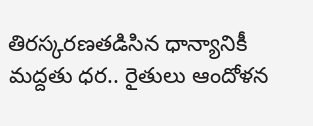తిరస్కరణతడిసిన ధాన్యానికీ మద్దతు ధర.. రైతులు ఆందోళన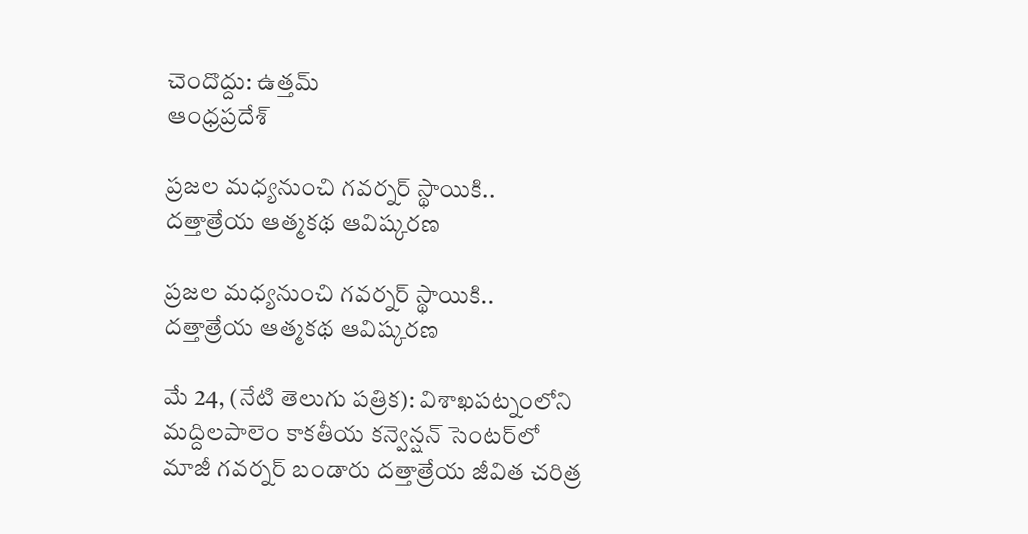చెందొద్దు: ఉత్తమ్
ఆంధ్రప్రదేశ్

ప్రజల మధ్యనుంచి గవర్నర్ స్థాయికి.. దత్తాత్రేయ ఆత్మకథ ఆవిష్కరణ

ప్రజల మధ్యనుంచి గవర్నర్ స్థాయికి.. దత్తాత్రేయ ఆత్మకథ ఆవిష్కరణ

మే 24, (నేటి తెలుగు పత్రిక): విశాఖపట్నంలోని మద్దిలపాలెం కాకతీయ కన్వెన్షన్ సెంటర్‌లో మాజీ గవర్నర్ బండారు దత్తాత్రేయ జీవిత చరిత్ర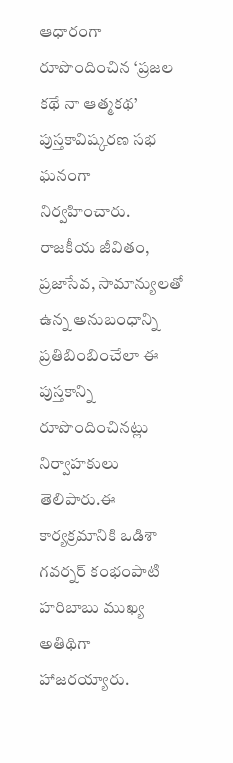ఆధారంగా రూపొందించిన ‘ప్రజల కథే నా ఆత్మకథ’ పుస్తకావిష్కరణ సభ ఘనంగా నిర్వహించారు. రాజకీయ జీవితం, ప్రజాసేవ, సామాన్యులతో ఉన్న అనుబంధాన్ని ప్రతిబింబించేలా ఈ పుస్తకాన్ని రూపొందించినట్లు నిర్వాహకులు తెలిపారు.ఈ కార్యక్రమానికి ఒడిశా గవర్నర్ కంభంపాటి హరిబాబు ముఖ్య అతిథిగా హాజరయ్యారు.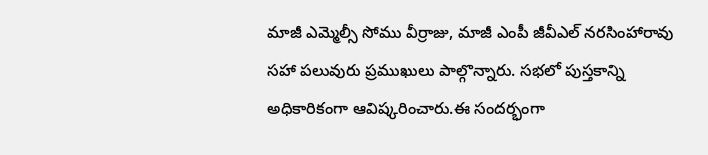మాజీ ఎమ్మెల్సీ సోము వీర్రాజు, మాజీ ఎంపీ జీవీఎల్ నరసింహారావు సహా పలువురు ప్రముఖులు పాల్గొన్నారు. సభలో పుస్తకాన్ని అధికారికంగా ఆవిష్కరించారు.ఈ సందర్భంగా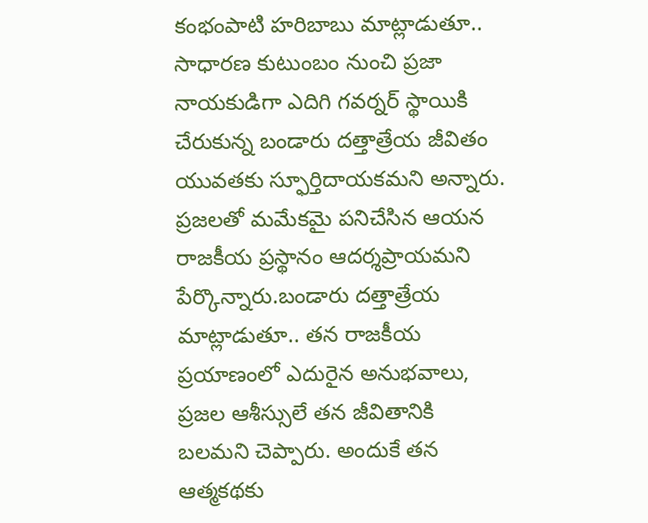కంభంపాటి హరిబాబు మాట్లాడుతూ.. సాధారణ కుటుంబం నుంచి ప్రజా నాయకుడిగా ఎదిగి గవర్నర్ స్థాయికి చేరుకున్న బండారు దత్తాత్రేయ జీవితం యువతకు స్ఫూర్తిదాయకమని అన్నారు. ప్రజలతో మమేకమై పనిచేసిన ఆయన రాజకీయ ప్రస్థానం ఆదర్శప్రాయమని పేర్కొన్నారు.బండారు దత్తాత్రేయ మాట్లాడుతూ.. తన రాజకీయ ప్రయాణంలో ఎదురైన అనుభవాలు, ప్రజల ఆశీస్సులే తన జీవితానికి బలమని చెప్పారు. అందుకే తన ఆత్మకథకు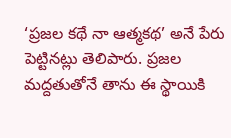‘ప్రజల కథే నా ఆత్మకథ’ అనే పేరు పెట్టినట్లు తెలిపారు. ప్రజల మద్దతుతోనే తాను ఈ స్థాయికి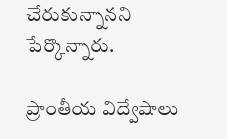చేరుకున్నానని పేర్కొన్నారు.

ప్రాంతీయ విద్వేషాలు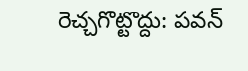రెచ్చగొట్టొద్దు: పవన్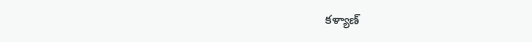కళ్యాణ్